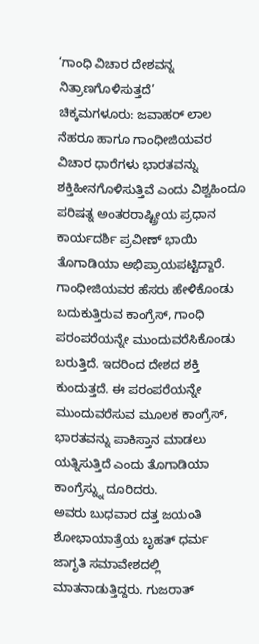‘ಗಾಂಧಿ ವಿಚಾರ ದೇಶವನ್ನ ನಿತ್ರಾಣಗೊಳಿಸುತ್ತದೆ’
ಚಿಕ್ಕಮಗಳೂರು: ಜವಾಹರ್ ಲಾಲ ನೆಹರೂ ಹಾಗೂ ಗಾಂಧೀಜಿಯವರ ವಿಚಾರ ಧಾರೆಗಳು ಭಾರತವನ್ನು ಶಕ್ತಿಹೀನಗೊಳಿಸುತ್ತಿವೆ ಎಂದು ವಿಶ್ವಹಿಂದೂ ಪರಿಷತ್ನ ಅಂತರರಾಷ್ಟ್ರೀಯ ಪ್ರಧಾನ ಕಾರ್ಯದರ್ಶಿ ಪ್ರವೀಣ್ ಭಾಯಿ ತೊಗಾಡಿಯಾ ಅಭಿಪ್ರಾಯಪಟ್ಟಿದ್ದಾರೆ.
ಗಾಂಧೀಜಿಯವರ ಹೆಸರು ಹೇಳಿಕೊಂಡು ಬದುಕುತ್ತಿರುವ ಕಾಂಗ್ರೆಸ್, ಗಾಂಧಿ ಪರಂಪರೆಯನ್ನೇ ಮುಂದುವರೆಸಿಕೊಂಡು ಬರುತ್ತಿದೆ. ಇದರಿಂದ ದೇಶದ ಶಕ್ತಿ ಕುಂದುತ್ತದೆ. ಈ ಪರಂಪರೆಯನ್ನೇ ಮುಂದುವರೆಸುವ ಮೂಲಕ ಕಾಂಗ್ರೆಸ್, ಭಾರತವನ್ನು ಪಾಕಿಸ್ತಾನ ಮಾಡಲು ಯತ್ನಿಸುತ್ತಿದೆ ಎಂದು ತೊಗಾಡಿಯಾ ಕಾಂಗ್ರೆಸ್ನ್ನು ದೂರಿದರು.
ಅವರು ಬುಧವಾರ ದತ್ತ ಜಯಂತಿ ಶೋಭಾಯಾತ್ರೆಯ ಬೃಹತ್ ಧರ್ಮ ಜಾಗೃತಿ ಸಮಾವೇಶದಲ್ಲಿ ಮಾತನಾಡುತ್ತಿದ್ದರು. ಗುಜರಾತ್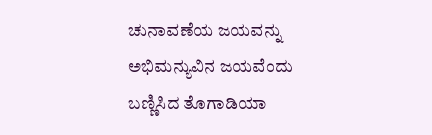ಚುನಾವಣೆಯ ಜಯವನ್ನು ಅಭಿಮನ್ಯುವಿನ ಜಯವೆಂದು ಬಣ್ಣಿಸಿದ ತೊಗಾಡಿಯಾ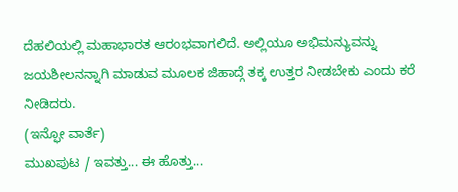ದೆಹಲಿಯಲ್ಲಿ ಮಹಾಭಾರತ ಆರಂಭವಾಗಲಿದೆ. ಅಲ್ಲಿಯೂ ಅಭಿಮನ್ಯುವನ್ನು ಜಯಶೀಲನನ್ನಾಗಿ ಮಾಡುವ ಮೂಲಕ ಜಿಹಾದ್ಗೆ ತಕ್ಕ ಉತ್ತರ ನೀಡಬೇಕು ಎಂದು ಕರೆ ನೀಡಿದರು.
(ಇನ್ಫೋ ವಾರ್ತೆ)
ಮುಖಪುಟ / ಇವತ್ತು... ಈ ಹೊತ್ತು...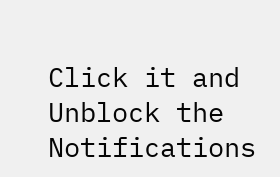Click it and Unblock the Notifications